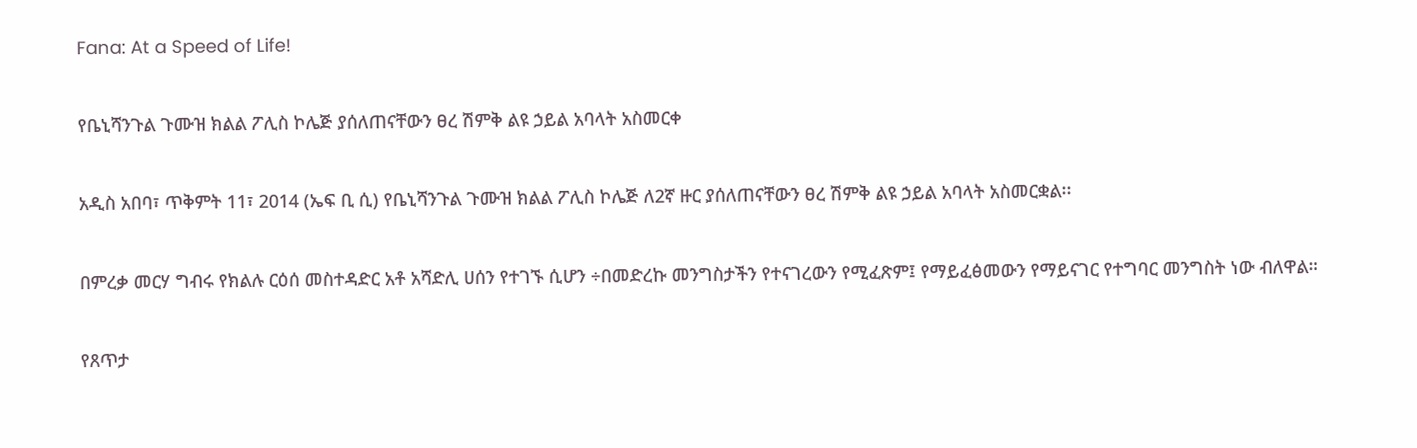Fana: At a Speed of Life!

የቤኒሻንጉል ጉሙዝ ክልል ፖሊስ ኮሌጅ ያሰለጠናቸውን ፀረ ሽምቅ ልዩ ኃይል አባላት አስመርቀ

አዲስ አበባ፣ ጥቅምት 11፣ 2014 (ኤፍ ቢ ሲ) የቤኒሻንጉል ጉሙዝ ክልል ፖሊስ ኮሌጅ ለ2ኛ ዙር ያሰለጠናቸውን ፀረ ሽምቅ ልዩ ኃይል አባላት አስመርቋል፡፡

በምረቃ መርሃ ግብሩ የክልሉ ርዕሰ መስተዳድር አቶ አሻድሊ ሀሰን የተገኙ ሲሆን ÷በመድረኩ መንግስታችን የተናገረውን የሚፈጽም፤ የማይፈፅመውን የማይናገር የተግባር መንግስት ነው ብለዋል።

የጸጥታ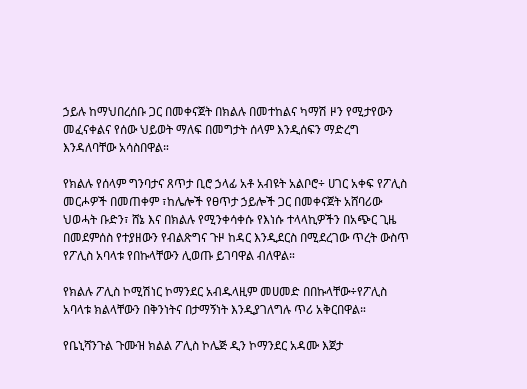ኃይሉ ከማህበረሰቡ ጋር በመቀናጀት በክልሉ በመተከልና ካማሽ ዞን የሚታየውን መፈናቀልና የሰው ህይወት ማለፍ በመግታት ሰላም እንዲሰፍን ማድረግ እንዳለባቸው አሳስበዋል።

የክልሉ የሰላም ግንባታና ጸጥታ ቢሮ ኃላፊ አቶ አብዩት አልቦሮ÷ ሀገር አቀፍ የፖሊስ መርሖዎች በመጠቀም ፣ከሌሎች የፀጥታ ኃይሎች ጋር በመቀናጀት አሸባሪው ህወሓት ቡድን፣ ሸኔ እና በክልሉ የሚንቀሳቀሱ የእነሱ ተላላኪዎችን በአጭር ጊዜ በመደምሰስ የተያዘውን የብልጽግና ጉዞ ከዳር እንዲደርስ በሚደረገው ጥረት ውስጥ የፖሊስ አባላቱ የበኩላቸውን ሊወጡ ይገባዋል ብለዋል።

የክልሉ ፖሊስ ኮሚሽነር ኮማንደር አብዱላዚም መሀመድ በበኩላቸው÷የፖሊስ አባላቱ ክልላቸውን በቅንነትና በታማኝነት እንዲያገለግሉ ጥሪ አቅርበዋል።

የቤኒሻንጉል ጉሙዝ ክልል ፖሊስ ኮሌጅ ዲን ኮማንደር አዳሙ እጀታ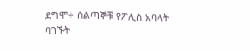ደግሞ÷ ሰልጣኞቹ የፖሊስ አባላት ባገኙት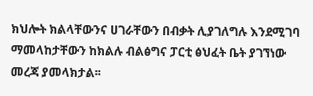ክህሎት ክልላቸውንና ሀገራቸውን በብቃት ሊያገለግሉ እንደሚገባ ማመላከታቸውን ከክልሉ ብልፅግና ፓርቲ ፅህፈት ቤት ያገኘነው መረጃ ያመላክታል፡፡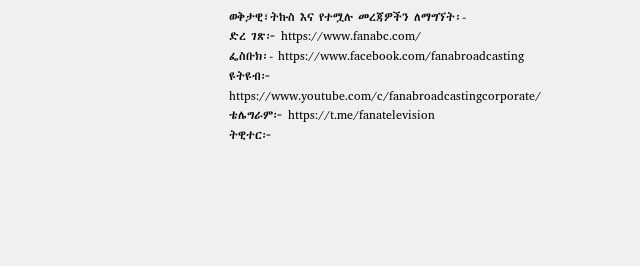ወቅታዊ፣ትኩስ እና የተሟሉ መረጃዎችን ለማግኘት፡-
ድረ ገጽ፦ https://www.fanabc.com/
ፌስቡክ፡- https://www.facebook.com/fanabroadcasting
ዩትዩብ፦ https://www.youtube.com/c/fanabroadcastingcorporate/
ቴሌግራም፦ https://t.me/fanatelevision
ትዊተር፦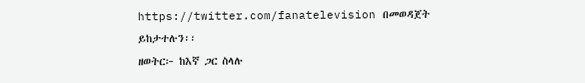https://twitter.com/fanatelevision በመወዳጀት ይከታተሉን፡፡
ዘወትር፦ ከእኛ ጋር ስላሉ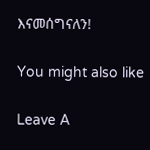እናመሰግናለን!

You might also like

Leave A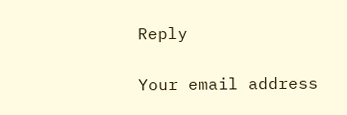Reply

Your email address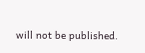will not be published.